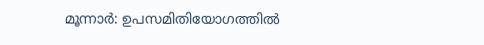മൂന്നാര്‍: ഉപസമിതിയോഗത്തില്‍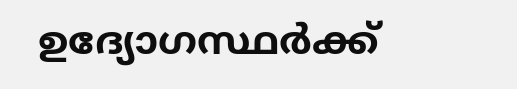ഉദ്യോഗസ്ഥര്‍ക്ക്‌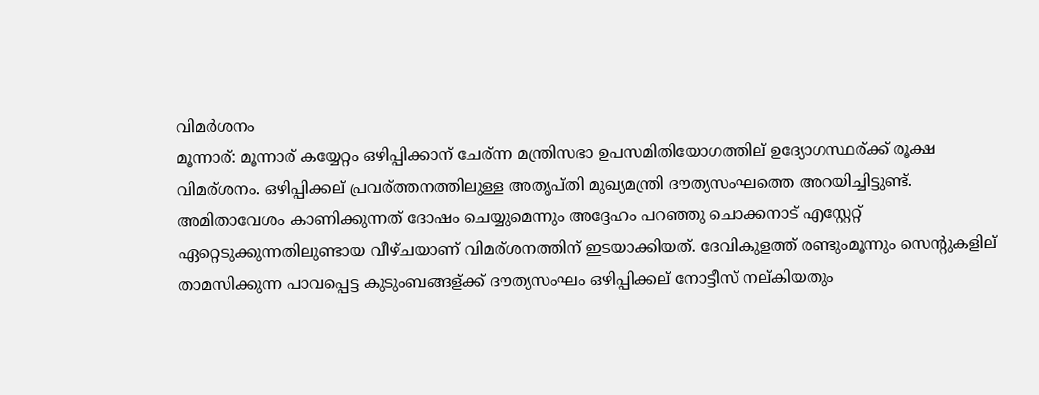വിമര്‍ശനം
മൂന്നാര്: മൂന്നാര് കയ്യേറ്റം ഒഴിപ്പിക്കാന് ചേര്ന്ന മന്ത്രിസഭാ ഉപസമിതിയോഗത്തില് ഉദ്യോഗസ്ഥര്ക്ക് രൂക്ഷ വിമര്ശനം. ഒഴിപ്പിക്കല് പ്രവര്ത്തനത്തിലുള്ള അതൃപ്തി മുഖ്യമന്ത്രി ദൗത്യസംഘത്തെ അറയിച്ചിട്ടുണ്ട്.
അമിതാവേശം കാണിക്കുന്നത് ദോഷം ചെയ്യുമെന്നും അദ്ദേഹം പറഞ്ഞു ചൊക്കനാട് എസ്റ്റേറ്റ് ഏറ്റെടുക്കുന്നതിലുണ്ടായ വീഴ്ചയാണ് വിമര്ശനത്തിന് ഇടയാക്കിയത്. ദേവികുളത്ത് രണ്ടുംമൂന്നും സെന്റുകളില് താമസിക്കുന്ന പാവപ്പെട്ട കുടുംബങ്ങള്ക്ക് ദൗത്യസംഘം ഒഴിപ്പിക്കല് നോട്ടീസ് നല്കിയതും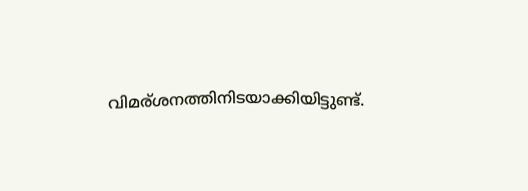വിമര്ശനത്തിനിടയാക്കിയിട്ടുണ്ട്.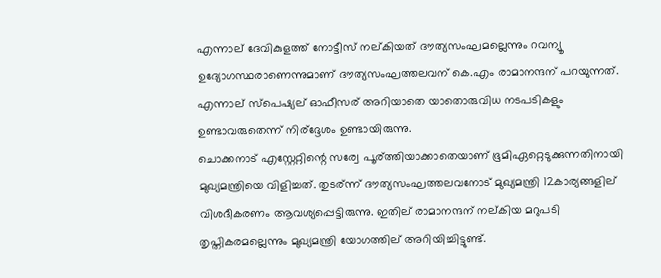എന്നാല് ദേവികുളത്ത് നോട്ടീസ് നല്കിയത് ദൗത്യസംഘമല്ലെന്നും റവന്യൂ ഉദ്യോഗസ്ഥരാണെന്നുമാണ് ദൗത്യസംഘത്തലവന് കെ.എം രാമാനന്ദന് പറയുന്നത്. എന്നാല് സ്പെഷ്യല് ഓഫീസര് അറിയാതെ യാതൊരുവിധ നടപടികളും ഉണ്ടാവരുതെന്ന് നിര്ദ്ദേശം ഉണ്ടായിരുന്നു.
ചൊക്കനാട് എസ്റ്റേറ്റിന്റെ സര്വേ പൂര്ത്തിയാക്കാതെയാണ് ഭൂമിഏറ്റെടുക്കുന്നതിനായി മുഖ്യമന്ത്രിയെ വിളിച്ചത്. തുടര്ന്ന് ദൗത്യസംഘത്തലവനോട് മുഖ്യമന്ത്രി 12കാര്യങ്ങളില് വിശദീകരണം ആവശ്യപ്പെട്ടിരുന്നു. ഇതില് രാമാനന്ദന് നല്കിയ മറുപടി തൃപ്തികരമല്ലെന്നും മുഖ്യമന്ത്രി യോഗത്തില് അറിയിച്ചിട്ടുണ്ട്.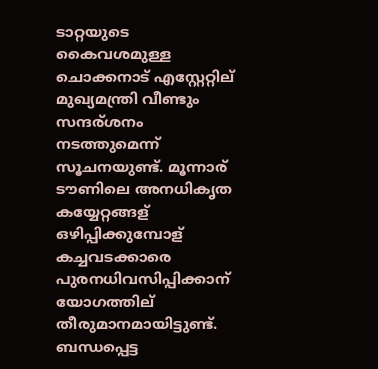ടാറ്റയുടെ കൈവശമുള്ള ചൊക്കനാട് എസ്റ്റേറ്റില് മുഖ്യമന്ത്രി വീണ്ടും സന്ദര്ശനം നടത്തുമെന്ന് സൂചനയുണ്ട്. മൂന്നാര് ടൗണിലെ അനധികൃത കയ്യേറ്റങ്ങള് ഒഴിപ്പിക്കുമ്പോള് കച്ചവടക്കാരെ പുരനധിവസിപ്പിക്കാന് യോഗത്തില് തീരുമാനമായിട്ടുണ്ട്.
ബന്ധപ്പെട്ട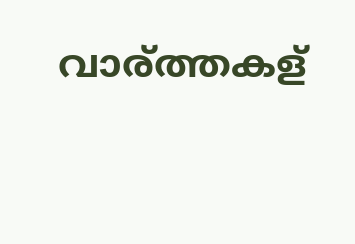വാര്ത്തകള്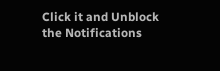Click it and Unblock the Notifications